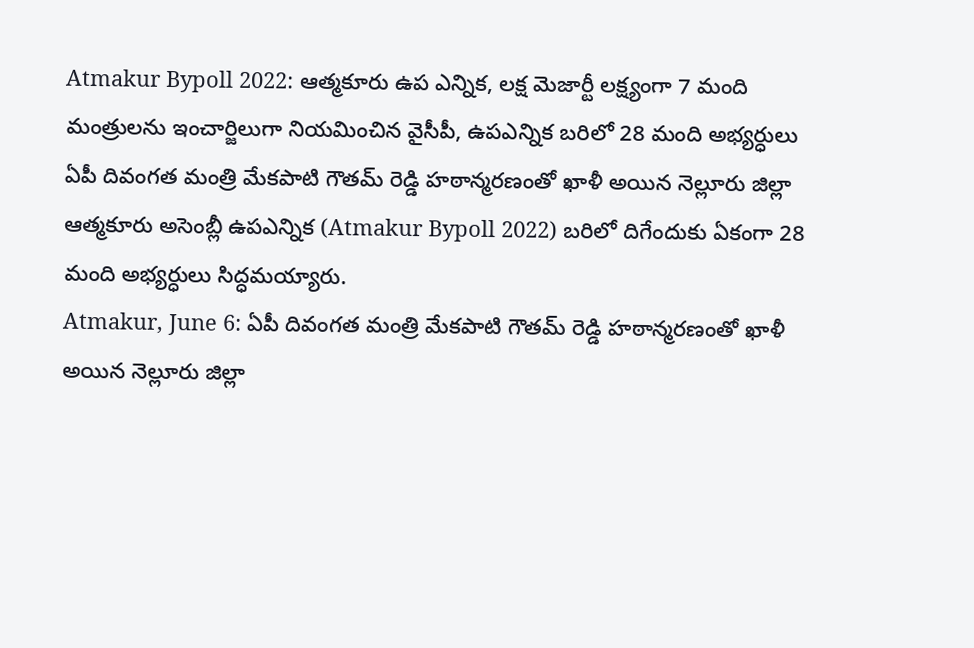Atmakur Bypoll 2022: ఆత్మకూరు ఉప ఎన్నిక, లక్ష మెజార్టీ లక్ష్యంగా 7 మంది మంత్రులను ఇంచార్జిలుగా నియమించిన వైసీపీ, ఉపఎన్నిక బరిలో 28 మంది అభ్యర్ధులు
ఏపీ దివంగత మంత్రి మేకపాటి గౌతమ్ రెడ్డి హఠాన్మరణంతో ఖాళీ అయిన నెల్లూరు జిల్లా ఆత్మకూరు అసెంబ్లీ ఉపఎన్నిక (Atmakur Bypoll 2022) బరిలో దిగేందుకు ఏకంగా 28 మంది అభ్యర్ధులు సిద్ధమయ్యారు.
Atmakur, June 6: ఏపీ దివంగత మంత్రి మేకపాటి గౌతమ్ రెడ్డి హఠాన్మరణంతో ఖాళీ అయిన నెల్లూరు జిల్లా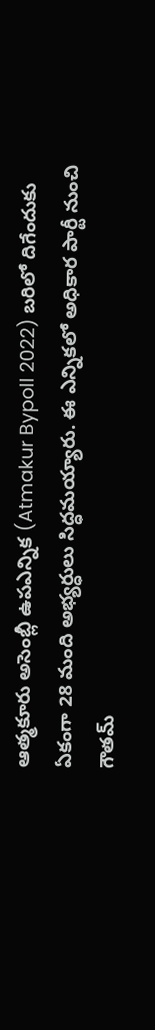ఆత్మకూరు అసెంబ్లీ ఉపఎన్నిక (Atmakur Bypoll 2022) బరిలో దిగేందుకు ఏకంగా 28 మంది అభ్యర్ధులు సిద్ధమయ్యారు. ఈ ఎన్నికలో అధికార పార్టీ నుంచి గౌతమ్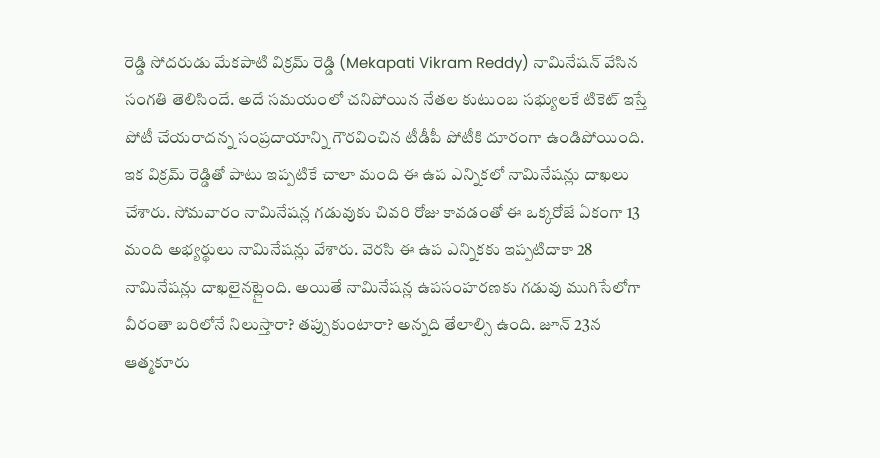రెడ్డి సోదరుడు మేకపాటి విక్రమ్ రెడ్డి (Mekapati Vikram Reddy) నామినేషన్ వేసిన సంగతి తెలిసిందే. అదే సమయంలో చనిపోయిన నేతల కుటుంబ సభ్యులకే టికెట్ ఇస్తే పోటీ చేయరాదన్న సంప్రదాయాన్ని గౌరవించిన టీడీపీ పోటీకి దూరంగా ఉండిపోయింది.
ఇక విక్రమ్ రెడ్డితో పాటు ఇప్పటికే చాలా మంది ఈ ఉప ఎన్నికలో నామినేషన్లు దాఖలు చేశారు. సోమవారం నామినేషన్ల గడువుకు చివరి రోజు కావడంతో ఈ ఒక్కరోజే ఏకంగా 13 మంది అభ్యర్థులు నామినేషన్లు వేశారు. వెరసి ఈ ఉప ఎన్నికకు ఇప్పటిదాకా 28 నామినేషన్లు దాఖలైనట్లైంది. అయితే నామినేషన్ల ఉపసంహరణకు గడువు ముగిసేలోగా వీరంతా బరిలోనే నిలుస్తారా? తప్పుకుంటారా? అన్నది తేలాల్సి ఉంది. జూన్ 23న ఆత్మకూరు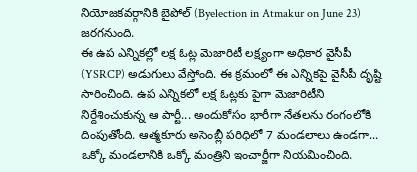నియోజకవర్గానికి బైపోల్ (Byelection in Atmakur on June 23) జరగనుంది.
ఈ ఉప ఎన్నికల్లో లక్ష ఓట్ల మెజారిటీ లక్ష్యంగా అధికార వైసీపీ (YSRCP) అడుగులు వేస్తోంది. ఈ క్రమంలో ఈ ఎన్నికపై వైసీపీ దృష్టి సారించింది. ఉప ఎన్నికలో లక్ష ఓట్లకు పైగా మెజారిటీని నిర్దేశించుకున్న ఆ పార్టీ... అందుకోసం భారీగా నేతలను రంగంలోకి దింపుతోంది. ఆత్మకూరు అసెంబ్లీ పరిధిలో 7 మండలాలు ఉండగా... ఒక్కో మండలానికి ఒక్కో మంత్రిని ఇంచార్జీగా నియమించింది.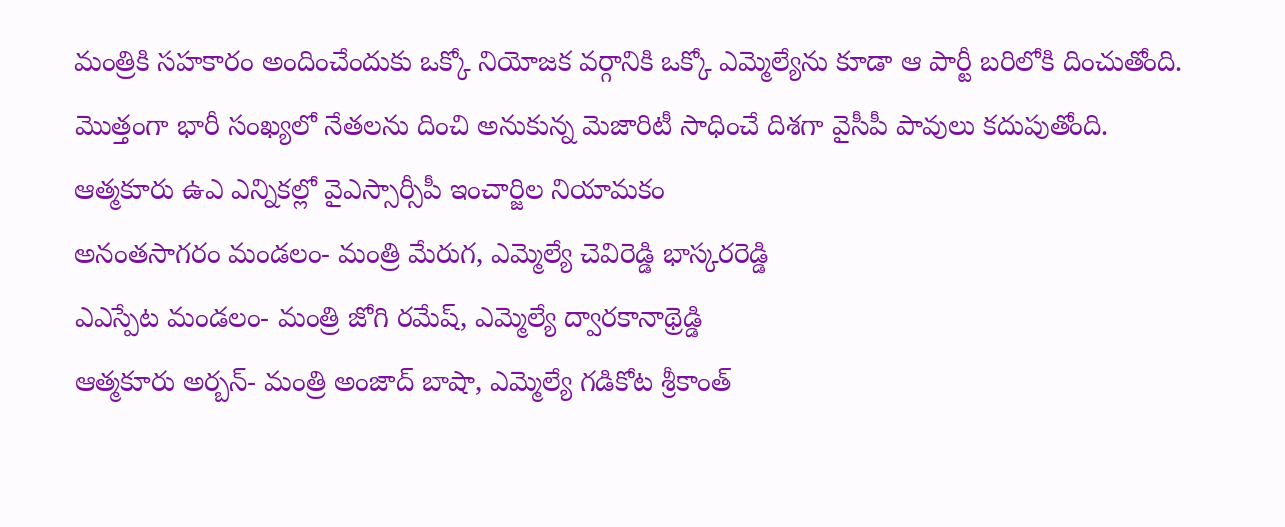మంత్రికి సహకారం అందించేందుకు ఒక్కో నియోజక వర్గానికి ఒక్కో ఎమ్మెల్యేను కూడా ఆ పార్టీ బరిలోకి దించుతోంది. మొత్తంగా భారీ సంఖ్యలో నేతలను దించి అనుకున్న మెజారిటీ సాధించే దిశగా వైసీపీ పావులు కదుపుతోంది.
ఆత్మకూరు ఉఎ ఎన్నికల్లో వైఎస్సార్సీపీ ఇంచార్జిల నియామకం
అనంతసాగరం మండలం- మంత్రి మేరుగ, ఎమ్మెల్యే చెవిరెడ్డి భాస్కరరెడ్డి
ఎఎస్పేట మండలం- మంత్రి జోగి రమేష్, ఎమ్మెల్యే ద్వారకానాథ్రెడ్డి
ఆత్మకూరు అర్బన్- మంత్రి అంజాద్ బాషా, ఎమ్మెల్యే గడికోట శ్రీకాంత్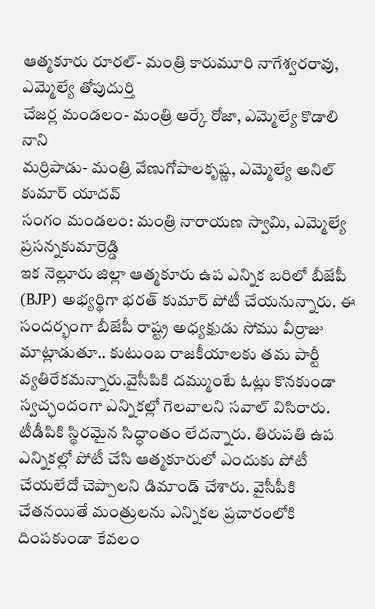ఆత్మకూరు రూరల్- మంత్రి కారుమూరి నాగేశ్వరరావు, ఎమ్మెల్యే తోపుదుర్తి
చేజర్ల మండలం- మంత్రి ఆర్కే రోజా, ఎమ్మెల్యే కొడాలి నాని
మర్రిపాడు- మంత్రి వేణుగోపాలకృష్ణ, ఎమ్మెల్యే అనిల్ కుమార్ యాదవ్
సంగం మండలం: మంత్రి నారాయణ స్వామి, ఎమ్మెల్యే ప్రసన్నకుమార్రెడ్డి
ఇక నెల్లూరు జిల్లా ఆత్మకూరు ఉప ఎన్నిక బరిలో బీజేపీ (BJP) అభ్యర్థిగా భరత్ కుమార్ పోటీ చేయనున్నారు. ఈ సందర్భంగా బీజేపీ రాష్ట్ర అధ్యక్షుడు సోము వీర్రాజు మాట్లాడుతూ.. కుటుంబ రాజకీయాలకు తమ పార్టీ వ్యతిరేకమన్నారు.వైసీపికి దమ్ముంటే ఓట్లు కొనకుండా స్వచ్ఛందంగా ఎన్నికల్లో గెలవాలని సవాల్ విసిరారు. టీడీపికి స్థిరమైన సిద్ధాంతం లేదన్నారు. తిరుపతి ఉప ఎన్నికల్లో పోటీ చేసి ఆత్మకూరులో ఎందుకు పోటీ చేయలేదో చెప్పాలని డిమాండ్ చేశారు. వైసీపీకి చేతనయితే మంత్రులను ఎన్నికల ప్రచారంలోకి దింపకుండా కేవలం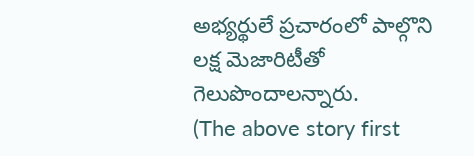అభ్యర్థులే ప్రచారంలో పాల్గొని లక్ష మెజారిటీతో గెలుపొందాలన్నారు.
(The above story first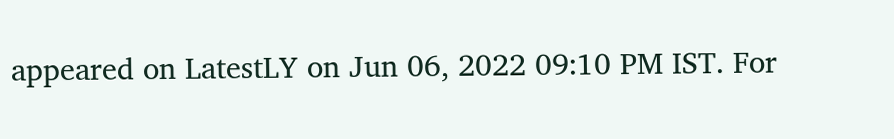appeared on LatestLY on Jun 06, 2022 09:10 PM IST. For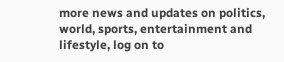more news and updates on politics, world, sports, entertainment and lifestyle, log on to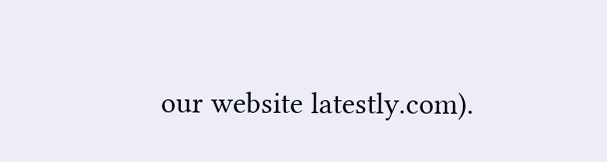our website latestly.com).